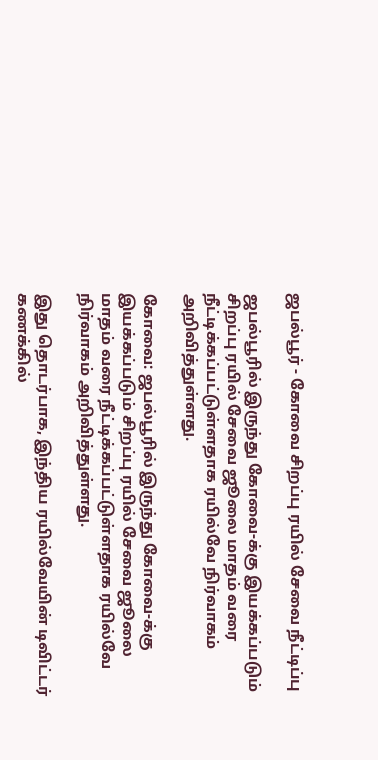ஜபல்பூர் - கோவை சிறப்பு ரயில் சேவை நீட்டிப்பு

ஜபல்பூரில் இருந்து கோவை-க்கு இயக்கப்படும் சிறப்பு ரயில் சேவை ஜூலை மாதம் வரை நீட்டிக்கப்பட்டுள்ளதாக ரயில்வே நிர்வாகம் அறிவித்துள்ளது.

கோவை: ஜபல்பூரில் இருந்து கோவை-க்கு இயக்கப்படும் சிறப்பு ரயில் சேவை ஜூலை மாதம் வரை நீட்டிக்கப்பட்டுள்ளதாக ரயில்வே நிர்வாகம் அறிவித்துள்ளது.

இது தொடர்பாக, இந்திய ரயில்வேயின் டிவிட்டர் கணக்கில்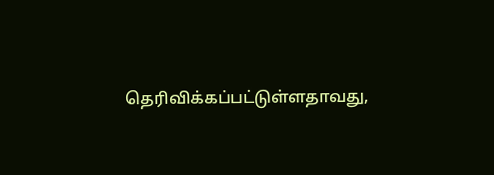தெரிவிக்கப்பட்டுள்ளதாவது,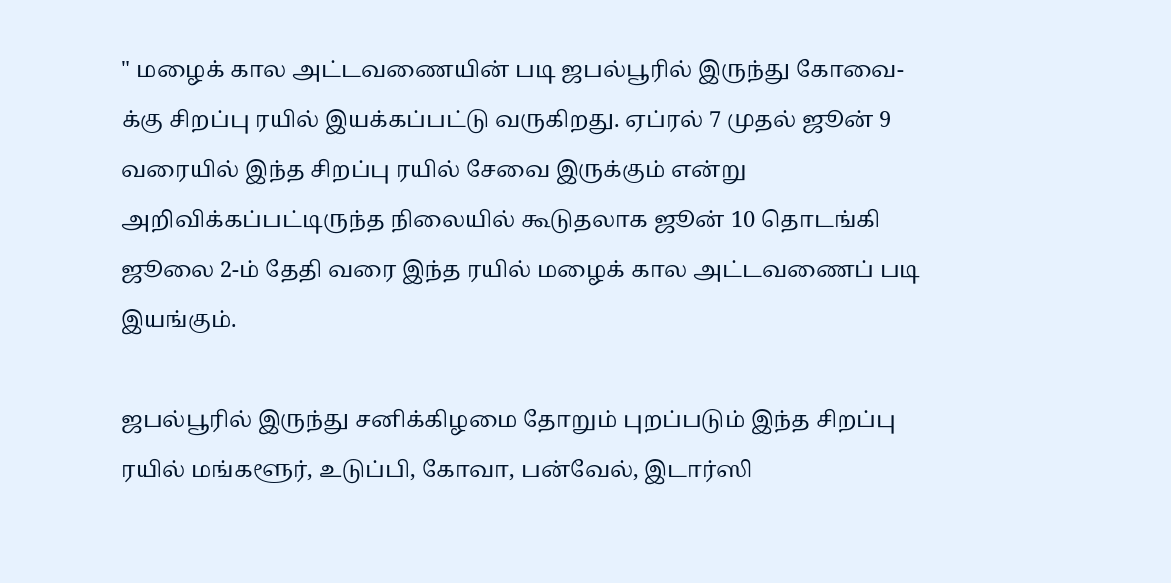" மழைக் கால அட்டவணையின் படி ஜபல்பூரில் இருந்து கோவை-க்கு சிறப்பு ரயில் இயக்கப்பட்டு வருகிறது. ஏப்ரல் 7 முதல் ஜூன் 9 வரையில் இந்த சிறப்பு ரயில் சேவை இருக்கும் என்று அறிவிக்கப்பட்டிருந்த நிலையில் கூடுதலாக ஜூன் 10 தொடங்கி ஜூலை 2-ம் தேதி வரை இந்த ரயில் மழைக் கால அட்டவணைப் படி இயங்கும்.

ஜபல்பூரில் இருந்து சனிக்கிழமை தோறும் புறப்படும் இந்த சிறப்பு ரயில் மங்களூர், உடுப்பி, கோவா, பன்வேல், இடார்ஸி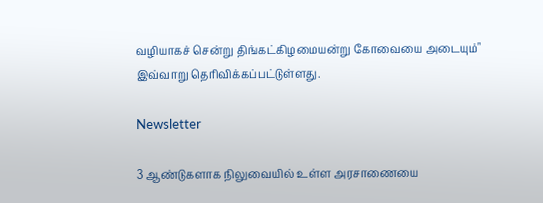வழியாகச் சென்று திங்கட்கிழமையன்று கோவையை அடையும்" இவ்வாறு தெரிவிக்கப்பட்டுள்ளது.

Newsletter

3 ஆண்டுகளாக நிலுவையில் உள்ள அரசாணையை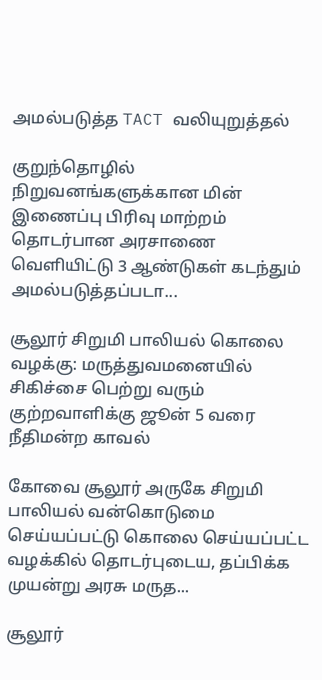அமல்படுத்த TACT வலியுறுத்தல்

குறுந்தொழில் நிறுவனங்களுக்கான மின் இணைப்பு பிரிவு மாற்றம் தொடர்பான அரசாணை வெளியிட்டு 3 ஆண்டுகள் கடந்தும் அமல்படுத்தப்படா...

சூலூர் சிறுமி பாலியல் கொலை வழக்கு: மருத்துவமனையில் சிகிச்சை பெற்று வரும் குற்றவாளிக்கு ஜூன் 5 வரை நீதிமன்ற காவல்

கோவை சூலூர் அருகே சிறுமி பாலியல் வன்கொடுமை செய்யப்பட்டு கொலை செய்யப்பட்ட வழக்கில் தொடர்புடைய, தப்பிக்க முயன்று அரசு மருத...

சூலூர்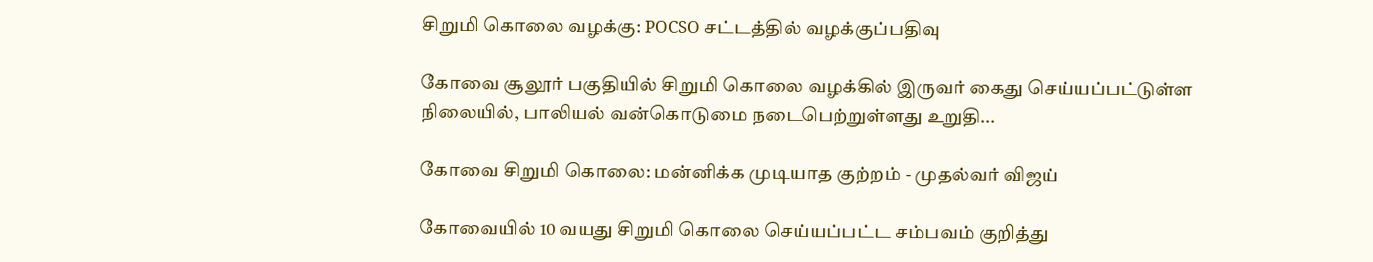சிறுமி கொலை வழக்கு: POCSO சட்டத்தில் வழக்குப்பதிவு

கோவை சூலூர் பகுதியில் சிறுமி கொலை வழக்கில் இருவர் கைது செய்யப்பட்டுள்ள நிலையில், பாலியல் வன்கொடுமை நடைபெற்றுள்ளது உறுதி...

கோவை சிறுமி கொலை: மன்னிக்க முடியாத குற்றம் - முதல்வர் விஜய்

கோவையில் 10 வயது சிறுமி கொலை செய்யப்பட்ட சம்பவம் குறித்து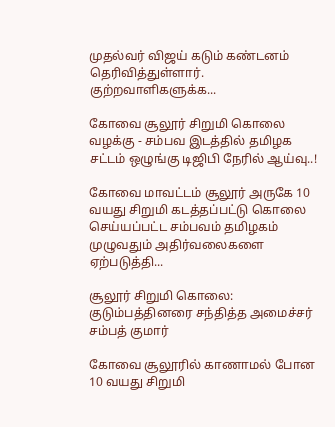முதல்வர் விஜய் கடும் கண்டனம் தெரிவித்துள்ளார். குற்றவாளிகளுக்க...

கோவை சூலூர் சிறுமி கொலை வழக்கு - சம்பவ இடத்தில் தமிழக சட்டம் ஒழுங்கு டிஜிபி நேரில் ஆய்வு..!

கோவை மாவட்டம் சூலூர் அருகே 10 வயது சிறுமி கடத்தப்பட்டு கொலை செய்யப்பட்ட சம்பவம் தமிழகம் முழுவதும் அதிர்வலைகளை ஏற்படுத்தி...

சூலூர் சிறுமி கொலை: குடும்பத்தினரை சந்தித்த அமைச்சர் சம்பத் குமார்

கோவை சூலூரில் காணாமல் போன 10 வயது சிறுமி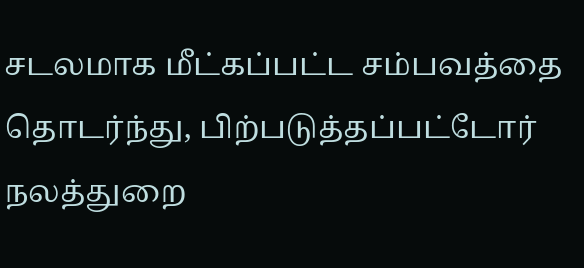சடலமாக மீட்கப்பட்ட சம்பவத்தை தொடர்ந்து, பிற்படுத்தப்பட்டோர் நலத்துறை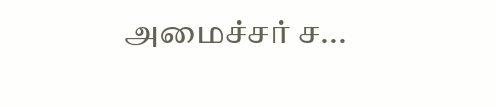அமைச்சர் ச...